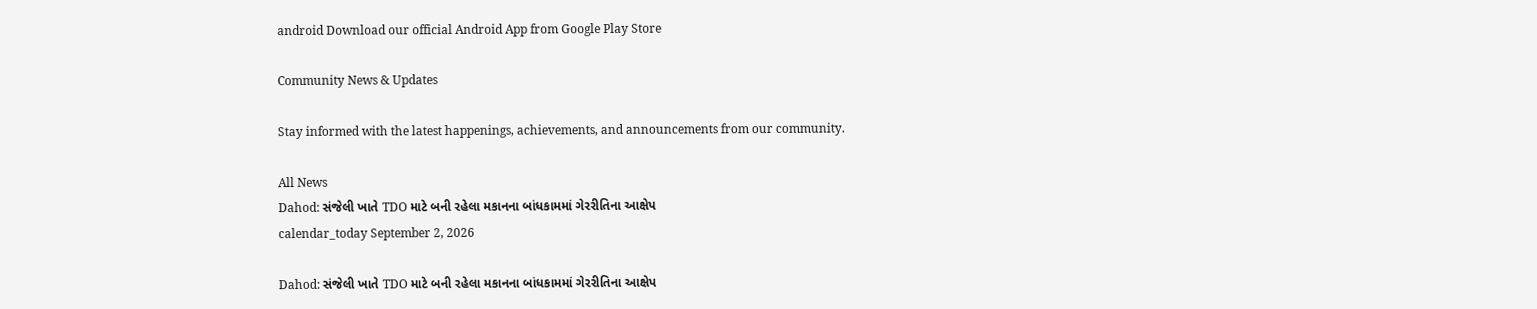android Download our official Android App from Google Play Store

Community News & Updates

Stay informed with the latest happenings, achievements, and announcements from our community.

All News
Dahod: સંજેલી ખાતે TDO માટે બની રહેલા મકાનના બાંધકામમાં ગેરરીતિના આક્ષેપ
calendar_today September 2, 2026

Dahod: સંજેલી ખાતે TDO માટે બની રહેલા મકાનના બાંધકામમાં ગેરરીતિના આક્ષેપ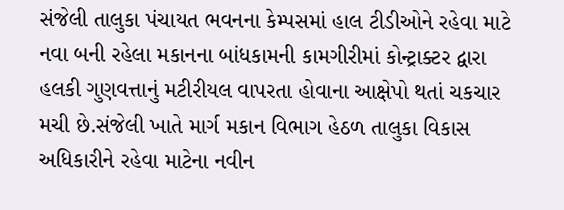સંજેલી તાલુકા પંચાયત ભવનના કેમ્પસમાં હાલ ટીડીઓને રહેવા માટે નવા બની રહેલા મકાનના બાંધકામની કામગીરીમાં કોન્ટ્રાક્ટર દ્વારા હલકી ગુણવત્તાનું મટીરીયલ વાપરતા હોવાના આક્ષેપો થતાં ચકચાર મચી છે.સંજેલી ખાતે માર્ગ મકાન વિભાગ હેઠળ તાલુકા વિકાસ અધિકારીને રહેવા માટેના નવીન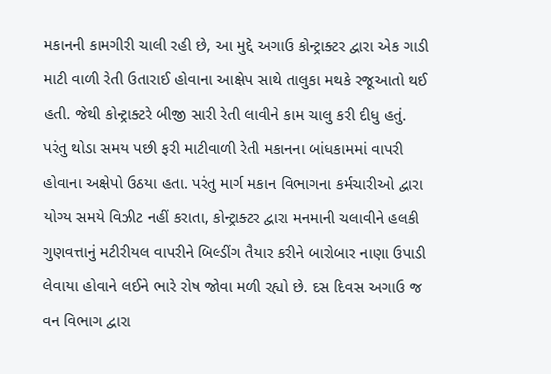મકાનની કામગીરી ચાલી રહી છે, આ મુદ્દે અગાઉ કોન્ટ્રાક્ટર દ્વારા એક ગાડી માટી વાળી રેતી ઉતારાઈ હોવાના આક્ષેપ સાથે તાલુકા મથકે રજૂઆતો થઈ હતી. જેથી કોન્ટ્રાક્ટરે બીજી સારી રેતી લાવીને કામ ચાલુ કરી દીધુ હતું. પરંતુ થોડા સમય પછી ફરી માટીવાળી રેતી મકાનના બાંધકામમાં વાપરી હોવાના અક્ષેપો ઉઠયા હતા. પરંતુ માર્ગ મકાન વિભાગના કર્મચારીઓ દ્વારા યોગ્ય સમયે વિઝીટ નહીં કરાતા, કોન્ટ્રાક્ટર દ્વારા મનમાની ચલાવીને હલકી ગુણવત્તાનું મટીરીયલ વાપરીને બિલ્ડીંગ તૈયાર કરીને બારોબાર નાણા ઉપાડી લેવાયા હોવાને લઈને ભારે રોષ જોવા મળી રહ્યો છે. દસ દિવસ અગાઉ જ વન વિભાગ દ્વારા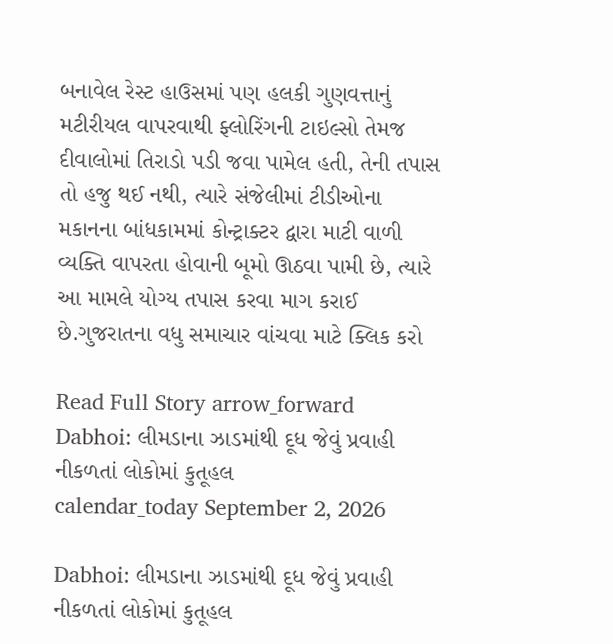બનાવેલ રેસ્ટ હાઉસમાં પણ હલકી ગુણવત્તાનું મટીરીયલ વાપરવાથી ફ્લોરિંગની ટાઇલ્સો તેમજ દીવાલોમાં તિરાડો પડી જવા પામેલ હતી, તેની તપાસ તો હજુ થઈ નથી, ત્યારે સંજેલીમાં ટીડીઓના મકાનના બાંધકામમાં કોન્ટ્રાક્ટર દ્વારા માટી વાળી વ્યક્તિ વાપરતા હોવાની બૂમો ઊઠવા પામી છે, ત્યારે આ મામલે યોગ્ય તપાસ કરવા માગ કરાઈ છે.ગુજરાતના વધુ સમાચાર વાંચવા માટે ક્લિક કરો

Read Full Story arrow_forward
Dabhoi: લીમડાના ઝાડમાંથી દૂધ જેવું પ્રવાહી નીકળતાં લોકોમાં કુતૂહલ
calendar_today September 2, 2026

Dabhoi: લીમડાના ઝાડમાંથી દૂધ જેવું પ્રવાહી નીકળતાં લોકોમાં કુતૂહલ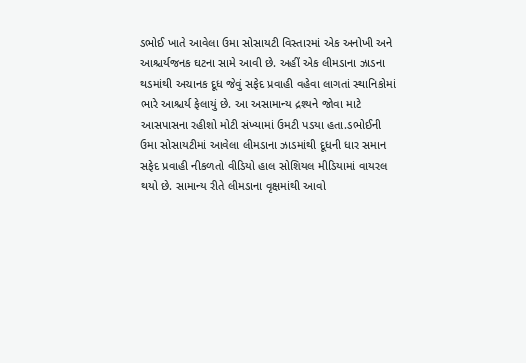ડભોઈ ખાતે આવેલા ઉમા સોસાયટી વિસ્તારમાં એક અનોખી અને આશ્ચર્યજનક ઘટના સામે આવી છે. અહીં એક લીમડાના ઝાડના થડમાંથી અચાનક દૂધ જેવું સફેદ પ્રવાહી વહેવા લાગતાં સ્થાનિકોમાં ભારે આશ્ચર્ય ફેલાયું છે. આ અસામાન્ય દ્રશ્યને જોવા માટે આસપાસના રહીશો મોટી સંખ્યામાં ઉમટી પડયા હતા.ડભોઈની ઉમા સોસાયટીમાં આવેલા લીમડાના ઝાડમાંથી દૂધની ધાર સમાન સફેદ પ્રવાહી નીકળતો વીડિયો હાલ સોશિયલ મીડિયામાં વાયરલ થયો છે. સામાન્ય રીતે લીમડાના વૃક્ષમાંથી આવો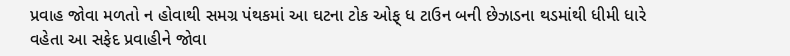પ્રવાહ જોવા મળતો ન હોવાથી સમગ્ર પંથકમાં આ ઘટના ટોક ઓફ્ ધ ટાઉન બની છેઝાડના થડમાંથી ધીમી ધારે વહેતા આ સફેદ પ્રવાહીને જોવા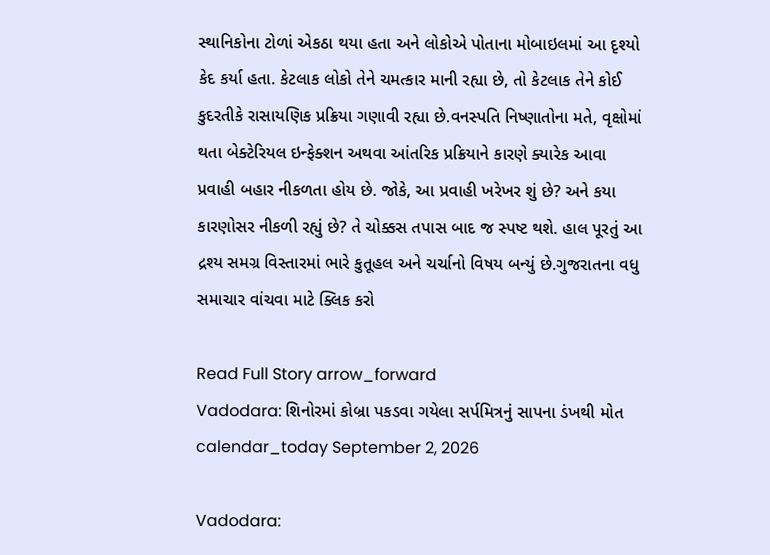સ્થાનિકોના ટોળાં એકઠા થયા હતા અને લોકોએ પોતાના મોબાઇલમાં આ દૃશ્યો કેદ કર્યા હતા. કેટલાક લોકો તેને ચમત્કાર માની રહ્યા છે, તો કેટલાક તેને કોઈ કુદરતીકે રાસાયણિક પ્રક્રિયા ગણાવી રહ્યા છે.વનસ્પતિ નિષ્ણાતોના મતે, વૃક્ષોમાં થતા બેક્ટેરિયલ ઇન્ફેક્શન અથવા આંતરિક પ્રક્રિયાને કારણે ક્યારેક આવા પ્રવાહી બહાર નીકળતા હોય છે. જોકે, આ પ્રવાહી ખરેખર શું છે? અને કયા કારણોસર નીકળી રહ્યું છે? તે ચોક્કસ તપાસ બાદ જ સ્પષ્ટ થશે. હાલ પૂરતું આ દ્રશ્ય સમગ્ર વિસ્તારમાં ભારે કુતૂહલ અને ચર્ચાનો વિષય બન્યું છે.ગુજરાતના વધુ સમાચાર વાંચવા માટે ક્લિક કરો

Read Full Story arrow_forward
Vadodara: શિનોરમાં કોબ્રા પકડવા ગયેલા સર્પમિત્રનું સાપના ડંખથી મોત
calendar_today September 2, 2026

Vadodara: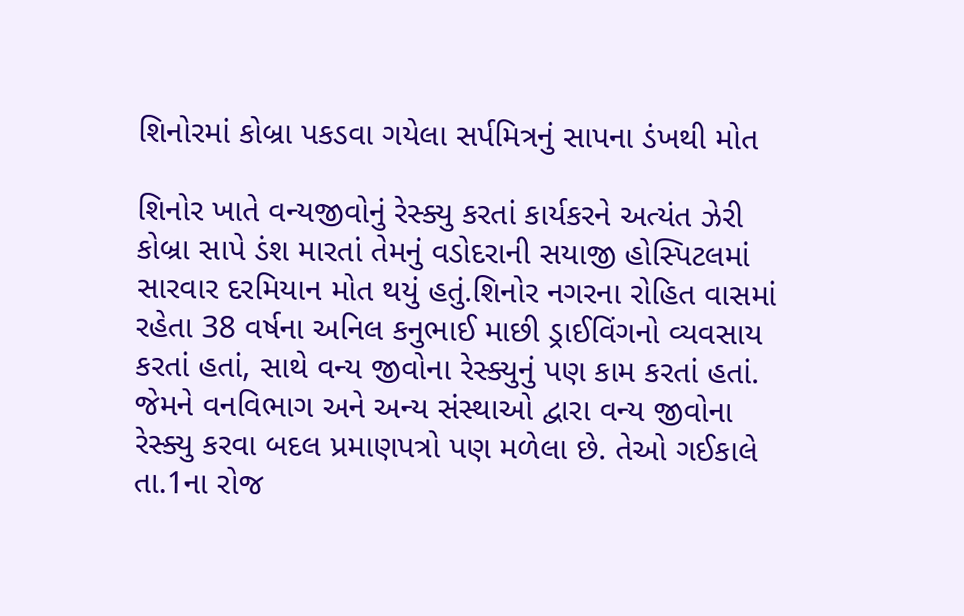શિનોરમાં કોબ્રા પકડવા ગયેલા સર્પમિત્રનું સાપના ડંખથી મોત

શિનોર ખાતે વન્યજીવોનું રેસ્ક્યુ કરતાં કાર્યકરને અત્યંત ઝેરી કોબ્રા સાપે ડંશ મારતાં તેમનું વડોદરાની સયાજી હોસ્પિટલમાં સારવાર દરમિયાન મોત થયું હતું.શિનોર નગરના રોહિત વાસમાં રહેતા 38 વર્ષના અનિલ કનુભાઈ માછી ડ્રાઈવિંગનો વ્યવસાય કરતાં હતાં, સાથે વન્ય જીવોના રેસ્ક્યુનું પણ કામ કરતાં હતાં. જેમને વનવિભાગ અને અન્ય સંસ્થાઓ દ્વારા વન્ય જીવોના રેસ્ક્યુ કરવા બદલ પ્રમાણપત્રો પણ મળેલા છે. તેઓ ગઈકાલે તા.1ના રોજ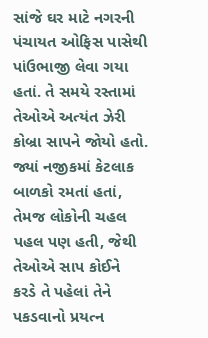સાંજે ઘર માટે નગરની પંચાયત ઓફિસ પાસેથી પાંઉભાજી લેવા ગયા હતાં. તે સમયે રસ્તામાં તેઓએ અત્યંત ઝેરી કોબ્રા સાપને જોયો હતો. જ્યાં નજીકમાં કેટલાક બાળકો રમતાં હતાં, તેમજ લોકોની ચહલ પહલ પણ હતી, જેથી તેઓએ સાપ કોઈને કરડે તે પહેલાં તેને પકડવાનો પ્રયત્ન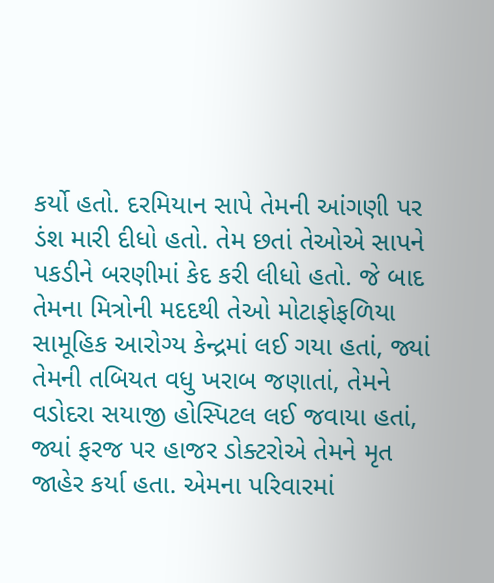કર્યો હતો. દરમિયાન સાપે તેમની આંગણી પર ડંશ મારી દીધો હતો. તેમ છતાં તેઓએ સાપને પકડીને બરણીમાં કેદ કરી લીધો હતો. જે બાદ તેમના મિત્રોની મદદથી તેઓ મોટાફોફળિયા સામૂહિક આરોગ્ય કેન્દ્રમાં લઈ ગયા હતાં, જ્યાં તેમની તબિયત વધુ ખરાબ જણાતાં, તેમને વડોદરા સયાજી હોસ્પિટલ લઈ જવાયા હતાં, જ્યાં ફરજ પર હાજર ડોક્ટરોએ તેમને મૃત જાહેર કર્યા હતા. એમના પરિવારમાં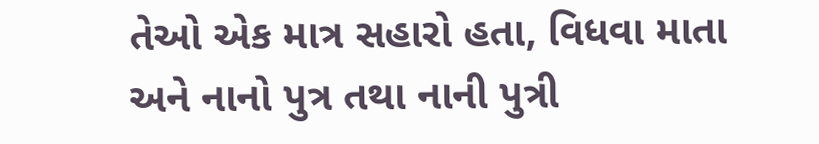તેઓ એક માત્ર સહારો હતા, વિધવા માતા અને નાનો પુત્ર તથા નાની પુત્રી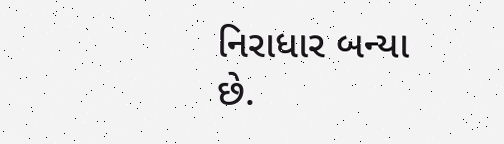નિરાધાર બન્યા છે.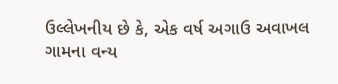ઉલ્લેખનીય છે કે, એક વર્ષ અગાઉ અવાખલ ગામના વન્ય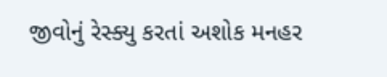જીવોનું રેસ્ક્યુ કરતાં અશોક મનહર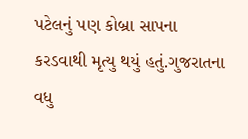પટેલનું પણ કોબ્રા સાપના કરડવાથી મૃત્યુ થયું હતું.ગુજરાતના વધુ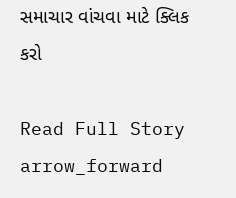સમાચાર વાંચવા માટે ક્લિક કરો

Read Full Story arrow_forward